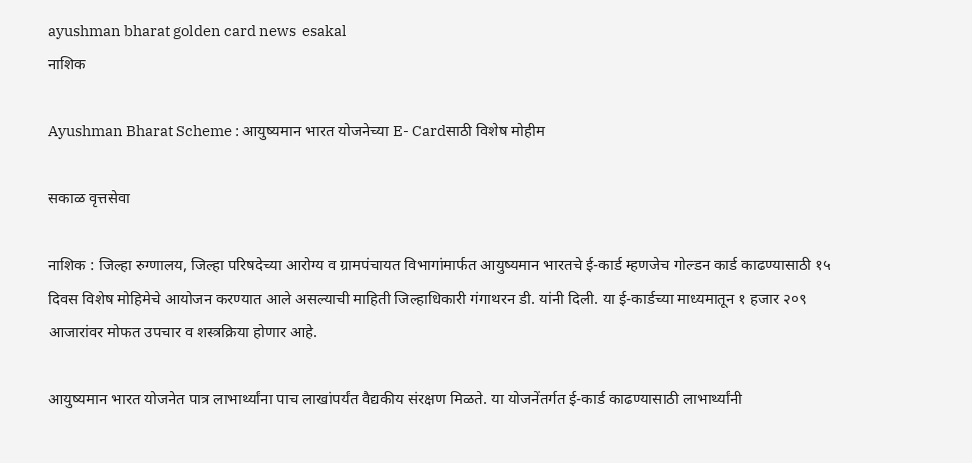ayushman bharat golden card news  esakal
नाशिक

Ayushman Bharat Scheme : आयुष्यमान भारत योजनेच्या E- Cardसाठी विशेष मोहीम

सकाळ वृत्तसेवा

नाशिक : जिल्हा रुग्णालय, जिल्हा परिषदेच्या आरोग्य व ग्रामपंचायत विभागांमार्फत आयुष्यमान भारतचे ई-कार्ड म्हणजेच गोल्डन कार्ड काढण्यासाठी १५ दिवस विशेष मोहिमेचे आयोजन करण्यात आले असल्याची माहिती जिल्हाधिकारी गंगाथरन डी. यांनी दिली. या ई-कार्डच्या माध्यमातून १ हजार २०९ आजारांवर मोफत उपचार व शस्त्रक्रिया होणार आहे.

आयुष्यमान भारत योजनेत पात्र लाभार्थ्यांना पाच लाखांपर्यंत वैद्यकीय संरक्षण मिळते. या योजनेंतर्गत ई-कार्ड काढण्यासाठी लाभार्थ्यांनी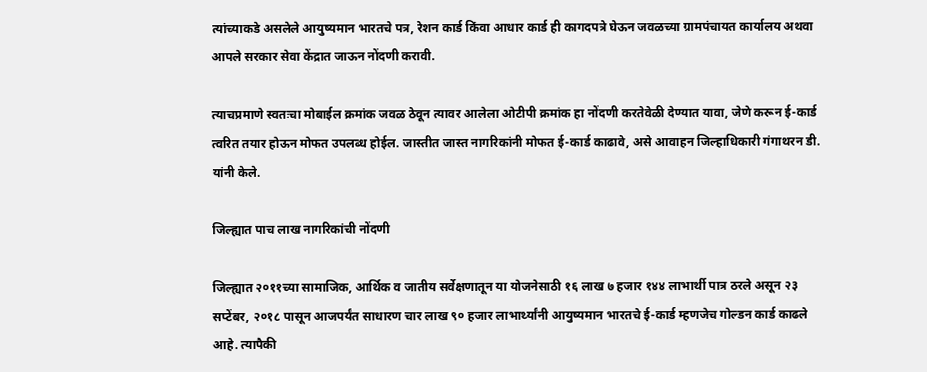त्यांच्याकडे असलेले आयुष्यमान भारतचे पत्र, रेशन कार्ड किंवा आधार कार्ड ही कागदपत्रे घेऊन जवळच्या ग्रामपंचायत कार्यालय अथवा आपले सरकार सेवा केंद्रात जाऊन नोंदणी करावी.

त्याचप्रमाणे स्वतःचा मोबाईल क्रमांक जवळ ठेवून त्यावर आलेला ओटीपी क्रमांक हा नोंदणी करतेवेळी देण्यात यावा, जेणे करून ई-कार्ड त्वरित तयार होऊन मोफत उपलब्ध होईल. जास्तीत जास्त नागरिकांनी मोफत ई-कार्ड काढावे, असे आवाहन जिल्हाधिकारी गंगाथरन डी. यांनी केले.

जिल्ह्यात पाच लाख नागरिकांची नोंदणी

जिल्ह्यात २०११च्या सामाजिक, आर्थिक व जातीय सर्वेक्षणातून या योजनेसाठी १६ लाख ७ हजार १४४ लाभार्थी पात्र ठरले असून २३ सप्टेंबर, २०१८ पासून आजपर्यंत साधारण चार लाख ९० हजार लाभार्थ्यांनी आयुष्यमान भारतचे ई-कार्ड म्हणजेच गोल्डन कार्ड काढले आहे. त्यापैकी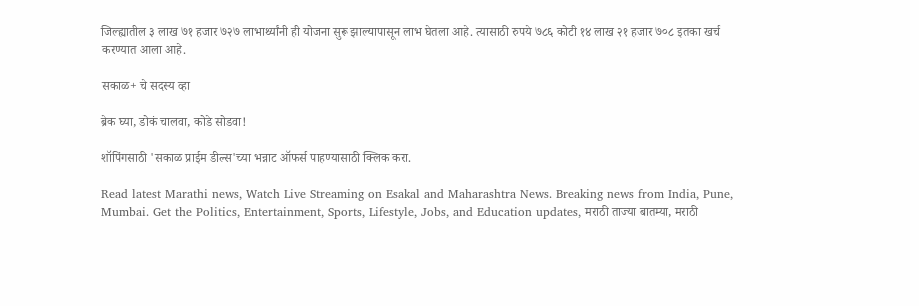जिल्ह्यातील ३ लाख ७१ हजार ७२७ लाभार्थ्यांनी ही योजना सुरू झाल्यापासून लाभ घेतला आहे. त्यासाठी रुपये ७८६ कोटी १४ लाख २१ हजार ७०८ इतका खर्च करण्यात आला आहे.

सकाळ+ चे सदस्य व्हा

ब्रेक घ्या, डोकं चालवा, कोडे सोडवा!

शॉपिंगसाठी 'सकाळ प्राईम डील्स'च्या भन्नाट ऑफर्स पाहण्यासाठी क्लिक करा.

Read latest Marathi news, Watch Live Streaming on Esakal and Maharashtra News. Breaking news from India, Pune, Mumbai. Get the Politics, Entertainment, Sports, Lifestyle, Jobs, and Education updates, मराठी ताज्या बातम्या, मराठी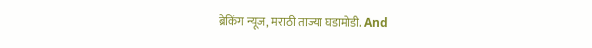ब्रेकिंग न्यूज, मराठी ताज्या घडामोडी. And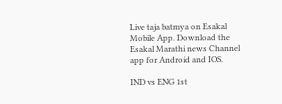Live taja batmya on Esakal Mobile App. Download the Esakal Marathi news Channel app for Android and IOS.

IND vs ENG 1st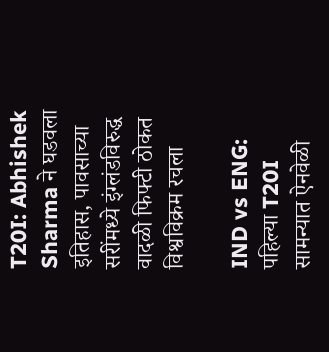T20I: Abhishek Sharma ने घडवला इतिहास, पावसाच्या सरींमध्ये इंग्लंडविरुद्ध वादळी फिफ्टी ठोकत विश्वविक्रम रचला

IND vs ENG: पहिल्या T20I सामन्यात ऐनवेळी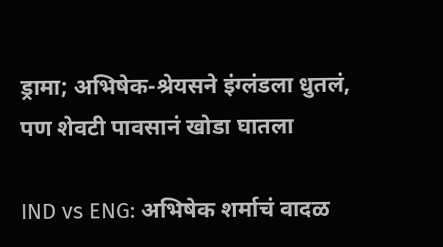ड्रामा; अभिषेक-श्रेयसने इंग्लंडला धुतलं, पण शेवटी पावसानं खोडा घातला

IND vs ENG: अभिषेक शर्माचं वादळ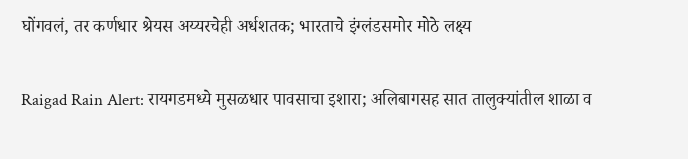घोंगवलं, तर कर्णधार श्रेयस अय्यरचेही अर्धशतक; भारताचे इंग्लंडसमोर मोठे लक्ष्य

Raigad Rain Alert: रायगडमध्ये मुसळधार पावसाचा इशारा; अलिबागसह सात तालुक्यांतील शाळा व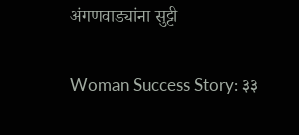अंगणवाड्यांना सुट्टी

Woman Success Story: ३३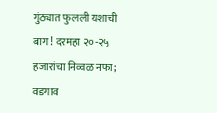गुंठ्यात फुलली यशाची बाग! दरमहा २०-२५ हजारांचा निव्वळ नफा; वडगाव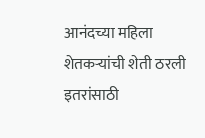आनंदच्या महिला शेतकऱ्यांची शेती ठरली इतरांसाठी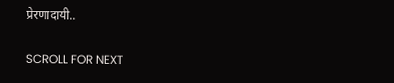प्रेरणादायी..

SCROLL FOR NEXT